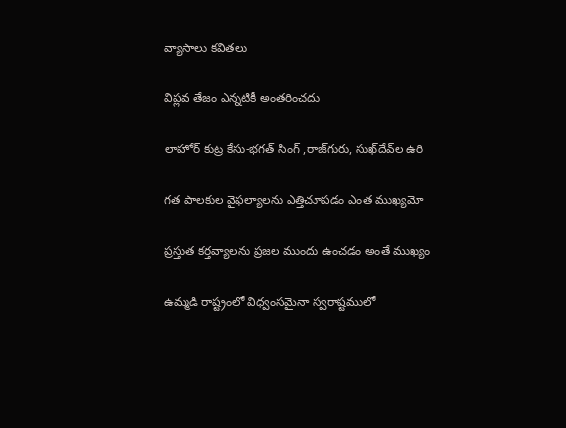వ్యాసాలు కవితలు

విప్లవ తేజం ఎన్నటికీ అంతరించదు

లాహోర్ కుట్ర కేసు-భగత్ సింగ్‌ ,రాజ్‌గురు, సుఖ్‌దేవ్‌ల ఉరి

గత పాలకుల వైఫల్యాలను ఎత్తిచూపడం ఎంత ముఖ్యమో

ప్రస్తుత కర్తవ్యాలను ప్రజల ముందు ఉంచడం అంతే ముఖ్యం

ఉమ్మడి రాష్ట్రంలో విధ్వంసమైనా స్వరాష్టములో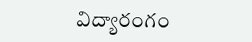విద్యారంగం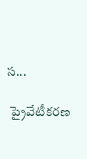స...

 ప్రైవేటీకరణ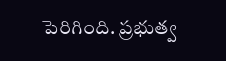పెరిగింది. ప్రభుత్వ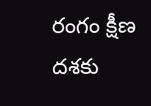రంగం క్షీణ దశకు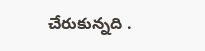చేరుకున్నది .